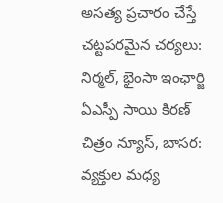అసత్య ప్రచారం చేస్తే చట్టపరమైన చర్యలు: నిర్మల్, భైంసా ఇంఛార్జి ఏఎస్పీ సాయి కిరణ్
చిత్రం న్యూస్, బాసర: వ్యక్తుల మధ్య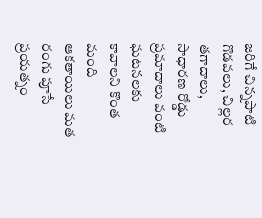జరిగే చిన్నపాటి గొడవలు, చిల్లర తగాదాలు, సాధారణ రోడ్డు ప్రమాదాలు వంటి ఘటనలకు కావాలని కొంత మంది ఆకతాయిలు మత రంగు పూసే ప్రయత్నం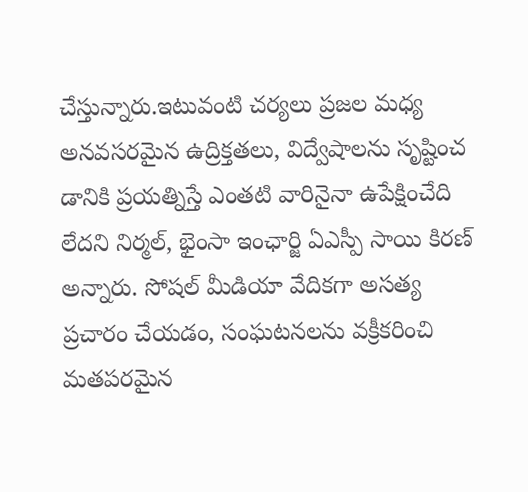చేస్తున్నారు.ఇటువంటి చర్యలు ప్రజల మధ్య అనవసరమైన ఉద్రిక్తతలు, విద్వేషాలను సృష్టించ డానికి ప్రయత్నిస్తే ఎంతటి వారినైనా ఉపేక్షించేది లేదని నిర్మల్, భైంసా ఇంఛార్జి ఏఎస్పీ సాయి కిరణ్ అన్నారు. సోషల్ మీడియా వేదికగా అసత్య ప్రచారం చేయడం, సంఘటనలను వక్రీకరించి మతపరమైన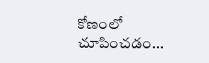కోణంలో చూపించడం...